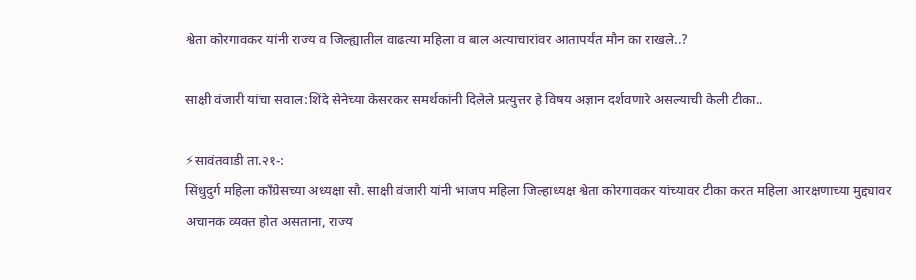श्वेता कोरगावकर यांनी राज्य व जिल्ह्यातील वाढत्या महिला व बाल अत्याचारांवर आतापर्यंत मौन का राखले..?

साक्षी वंजारी यांचा सवाल:शिंदे सेनेच्या केसरकर समर्थकांनी दिलेले प्रत्युत्तर हे विषय अज्ञान दर्शवणारे असल्याची केली टीका..

⚡सावंतवाडी ता.२१-:
सिंधुदुर्ग महिला काँग्रेसच्या अध्यक्षा सौ. साक्षी वंजारी यांनी भाजप महिला जिल्हाध्यक्ष श्वेता कोरगावकर यांच्यावर टीका करत महिला आरक्षणाच्या मुद्द्यावर अचानक व्यक्त होत असताना, राज्य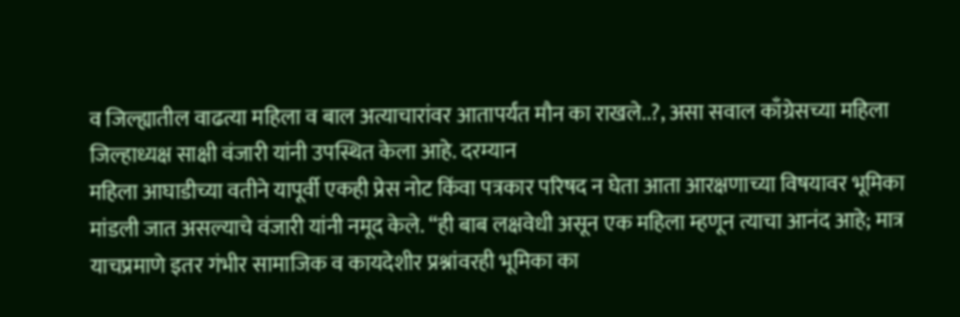व जिल्ह्यातील वाढत्या महिला व बाल अत्याचारांवर आतापर्यंत मौन का राखले..?, असा सवाल काँग्रेसच्या महिला जिल्हाध्यक्ष साक्षी वंजारी यांनी उपस्थित केला आहे. दरम्यान
महिला आघाडीच्या वतीने यापूर्वी एकही प्रेस नोट किंवा पत्रकार परिषद न घेता आता आरक्षणाच्या विषयावर भूमिका मांडली जात असल्याचे वंजारी यांनी नमूद केले. “ही बाब लक्षवेधी असून एक महिला म्हणून त्याचा आनंद आहे; मात्र याचप्रमाणे इतर गंभीर सामाजिक व कायदेशीर प्रश्नांवरही भूमिका का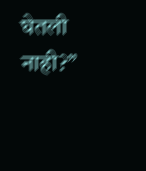घेतली नाही?”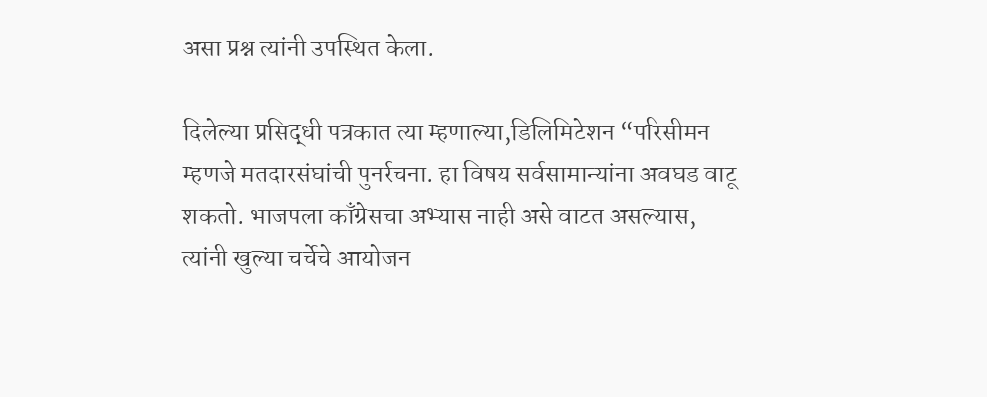असा प्रश्न त्यांनी उपस्थित केला.

दिलेल्या प्रसिद्धी पत्रकात त्या म्हणाल्या,डिलिमिटेशन “परिसीमन म्हणजे मतदारसंघांची पुनर्रचना. हा विषय सर्वसामान्यांना अवघड वाटू शकतो. भाजपला काँग्रेसचा अभ्यास नाही असे वाटत असल्यास, त्यांनी खुल्या चर्चेचे आयोजन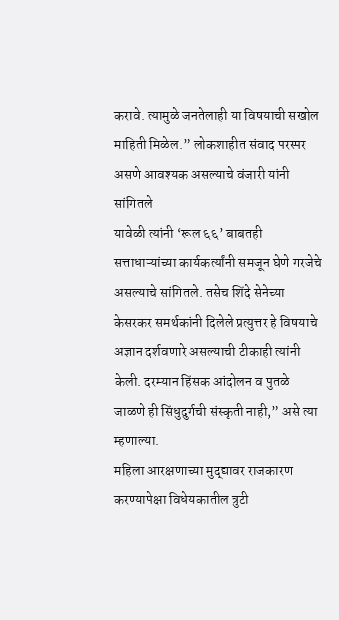करावे. त्यामुळे जनतेलाही या विषयाची सखोल माहिती मिळेल.” लोकशाहीत संवाद परस्पर असणे आवश्यक असल्याचे वंजारी यांनी सांगितले
यावेळी त्यांनी ‘रूल ६६’ बाबतही सत्ताधाऱ्यांच्या कार्यकर्त्यांनी समजून घेणे गरजेचे असल्याचे सांगितले. तसेच शिंदे सेनेच्या केसरकर समर्थकांनी दिलेले प्रत्युत्तर हे विषयाचे अज्ञान दर्शवणारे असल्याची टीकाही त्यांनी केली. दरम्यान हिंसक आंदोलन व पुतळे जाळणे ही सिंधुदुर्गची संस्कृती नाही,” असे त्या म्हणाल्या.
महिला आरक्षणाच्या मुद्द्यावर राजकारण करण्यापेक्षा विधेयकातील त्रुटी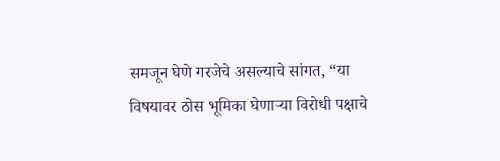समजून घेणे गरजेचे असल्याचे सांगत, “या विषयावर ठोस भूमिका घेणाऱ्या विरोधी पक्षाचे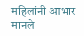महिलांनी आभार मानले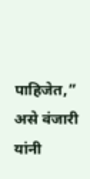पाहिजेत,” असे वंजारी यांनी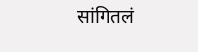सांगितलं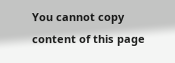You cannot copy content of this page